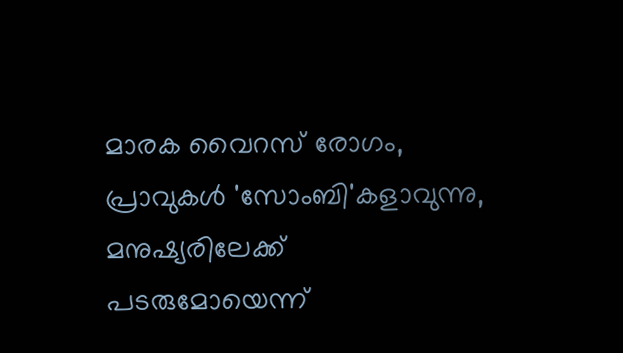മാരക വൈറസ് രോഗം, പ്രാവുകള്‍ 'സോംബി'കളാവുന്നു, മനുഷ്യരിലേക്ക് പടരുമോയെന്ന്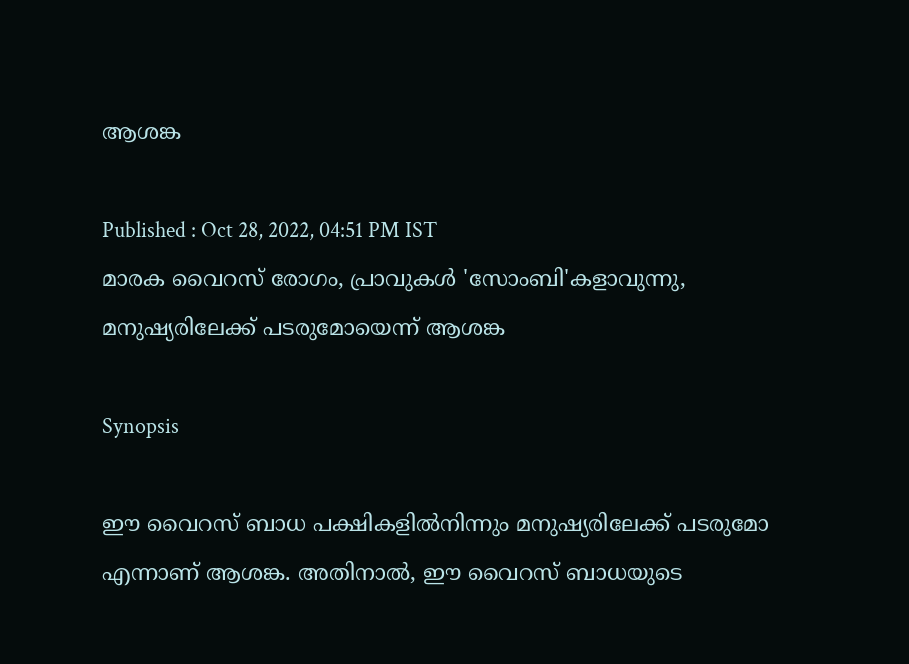ആശങ്ക

Published : Oct 28, 2022, 04:51 PM IST
മാരക വൈറസ് രോഗം, പ്രാവുകള്‍ 'സോംബി'കളാവുന്നു,  മനുഷ്യരിലേക്ക് പടരുമോയെന്ന് ആശങ്ക

Synopsis

ഈ വൈറസ് ബാധ പക്ഷികളില്‍നിന്നും മനുഷ്യരിലേക്ക് പടരുമോ എന്നാണ് ആശങ്ക. അതിനാല്‍, ഈ വൈറസ് ബാധയുടെ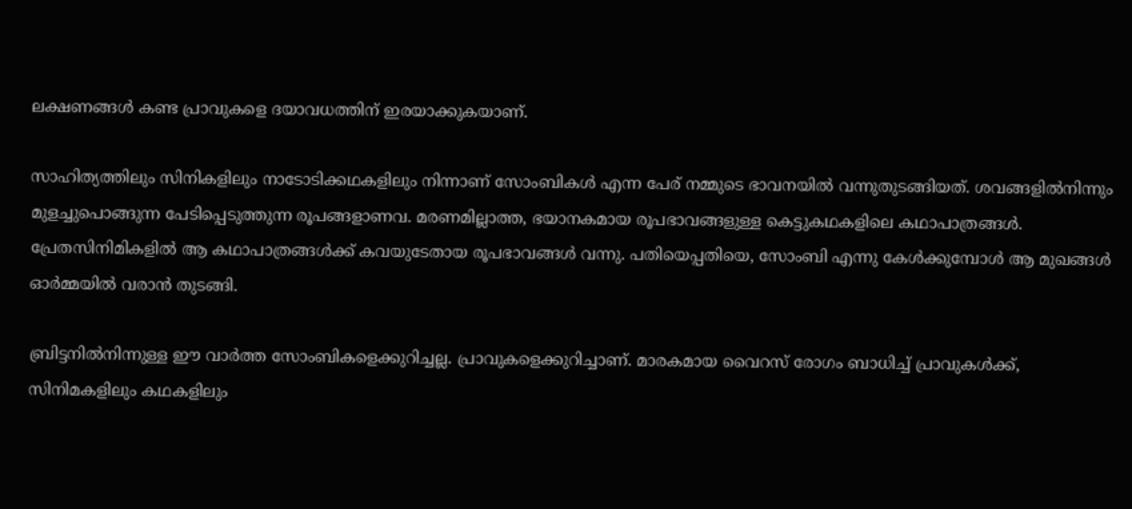ലക്ഷണങ്ങള്‍ കണ്ട പ്രാവുകളെ ദയാവധത്തിന് ഇരയാക്കുകയാണ്.

സാഹിത്യത്തിലും സിനികളിലും നാടോടിക്കഥകളിലും നിന്നാണ് സോംബികള്‍ എന്ന പേര് നമ്മുടെ ഭാവനയില്‍ വന്നുതുടങ്ങിയത്. ശവങ്ങളില്‍നിന്നും മുളച്ചുപൊങ്ങുന്ന പേടിപ്പെടുത്തുന്ന രൂപങ്ങളാണവ. മരണമില്ലാത്ത, ഭയാനകമായ രൂപഭാവങ്ങളുള്ള കെട്ടുകഥകളിലെ കഥാപാത്രങ്ങള്‍.  പ്രേതസിനിമികളില്‍ ആ കഥാപാത്രങ്ങള്‍ക്ക് കവയുടേതായ രൂപഭാവങ്ങള്‍ വന്നു. പതിയെപ്പതിയെ, സോംബി എന്നു കേള്‍ക്കുമ്പോള്‍ ആ മുഖങ്ങള്‍ ഓര്‍മ്മയില്‍ വരാന്‍ തുടങ്ങി.

ബ്രിട്ടനില്‍നിന്നുള്ള ഈ വാര്‍ത്ത സോംബികളെക്കുറിച്ചല്ല. പ്രാവുകളെക്കുറിച്ചാണ്. മാരകമായ വൈറസ് രോഗം ബാധിച്ച് പ്രാവുകള്‍ക്ക്, സിനിമകളിലും കഥകളിലും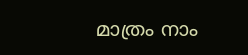മാത്രം നാം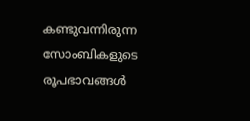കണ്ടുവന്നിരുന്ന സോംബികളുടെ രൂപഭാവങ്ങള്‍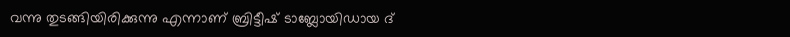വന്നു തുടങ്ങിയിരിക്കുന്നു എന്നാണ് ബ്രിട്ടീഷ് ടാബ്ലോയിഡായ ദ്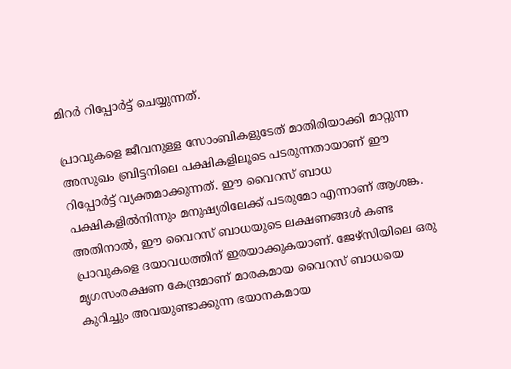മിറര്‍ റിപ്പോര്‍ട്ട് ചെയ്യുന്നത്.

പ്രാവുകളെ ജീവനുള്ള സോംബികളുടേത് മാതിരിയാക്കി മാറ്റുന്ന അസുഖം ബ്രിട്ടനിലെ പക്ഷികളിലൂടെ പടരുന്നതായാണ് ഈ റിപ്പോര്‍ട്ട് വ്യക്തമാക്കുന്നത്. ഈ വൈറസ് ബാധ പക്ഷികളില്‍നിന്നും മനുഷ്യരിലേക്ക് പടരുമോ എന്നാണ് ആശങ്ക. അതിനാല്‍, ഈ വൈറസ് ബാധയുടെ ലക്ഷണങ്ങള്‍ കണ്ട പ്രാവുകളെ ദയാവധത്തിന് ഇരയാക്കുകയാണ്. ജേഴ്‌സിയിലെ ഒരു മൃഗസംരക്ഷണ കേന്ദ്രമാണ് മാരകമായ വൈറസ് ബാധയെ കുറിച്ചും അവയുണ്ടാക്കുന്ന ഭയാനകമായ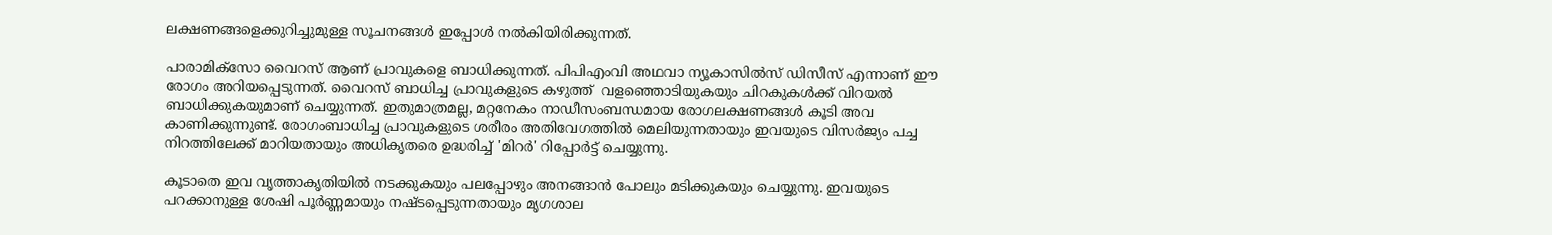ലക്ഷണങ്ങളെക്കുറിച്ചുമുള്ള സൂചനങ്ങള്‍ ഇപ്പോള്‍ നല്‍കിയിരിക്കുന്നത്.

പാരാമിക്സോ വൈറസ് ആണ് പ്രാവുകളെ ബാധിക്കുന്നത്. പിപിഎംവി അഥവാ ന്യൂകാസില്‍സ് ഡിസീസ് എന്നാണ് ഈ രോഗം അറിയപ്പെടുന്നത്. വൈറസ് ബാധിച്ച പ്രാവുകളുടെ കഴുത്ത്  വളഞ്ഞൊടിയുകയും ചിറകുകള്‍ക്ക് വിറയല്‍ ബാധിക്കുകയുമാണ് ചെയ്യുന്നത്. ഇതുമാത്രമല്ല, മറ്റനേകം നാഡീസംബന്ധമായ രോഗലക്ഷണങ്ങള്‍ കൂടി അവ കാണിക്കുന്നുണ്ട്. രോഗംബാധിച്ച പ്രാവുകളുടെ ശരീരം അതിവേഗത്തില്‍ മെലിയുന്നതായും ഇവയുടെ വിസര്‍ജ്യം പച്ച നിറത്തിലേക്ക് മാറിയതായും അധികൃതരെ ഉദ്ധരിച്ച് 'മിറര്‍' റിപ്പോര്‍ട്ട് ചെയ്യുന്നു.

കൂടാതെ ഇവ വൃത്താകൃതിയില്‍ നടക്കുകയും പലപ്പോഴും അനങ്ങാന്‍ പോലും മടിക്കുകയും ചെയ്യുന്നു. ഇവയുടെ പറക്കാനുള്ള ശേഷി പൂര്‍ണ്ണമായും നഷ്ടപ്പെടുന്നതായും മൃഗശാല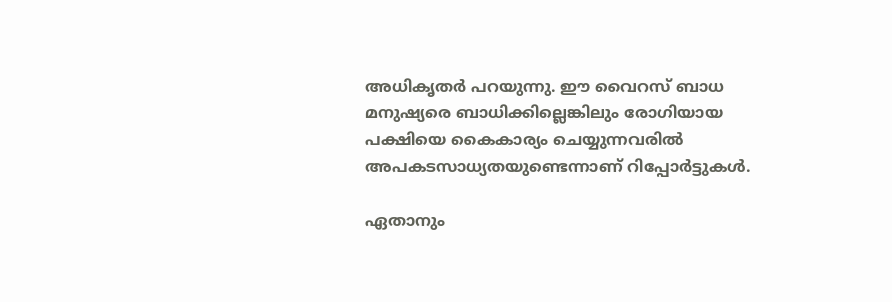അധികൃതര്‍ പറയുന്നു. ഈ വൈറസ് ബാധ മനുഷ്യരെ ബാധിക്കില്ലെങ്കിലും രോഗിയായ പക്ഷിയെ കൈകാര്യം ചെയ്യുന്നവരില്‍ അപകടസാധ്യതയുണ്ടെന്നാണ് റിപ്പോര്‍ട്ടുകള്‍.

ഏതാനും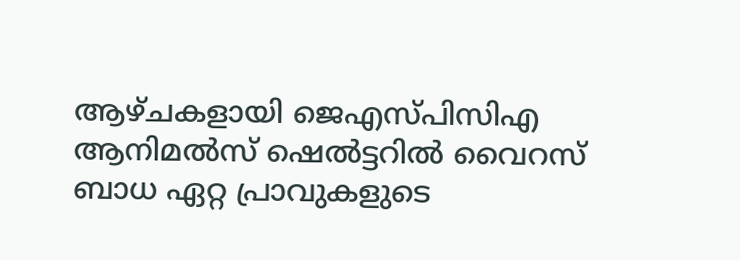ആഴ്ചകളായി ജെഎസ്പിസിഎ ആനിമല്‍സ് ഷെല്‍ട്ടറില്‍ വൈറസ് ബാധ ഏറ്റ പ്രാവുകളുടെ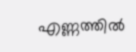എണ്ണത്തില്‍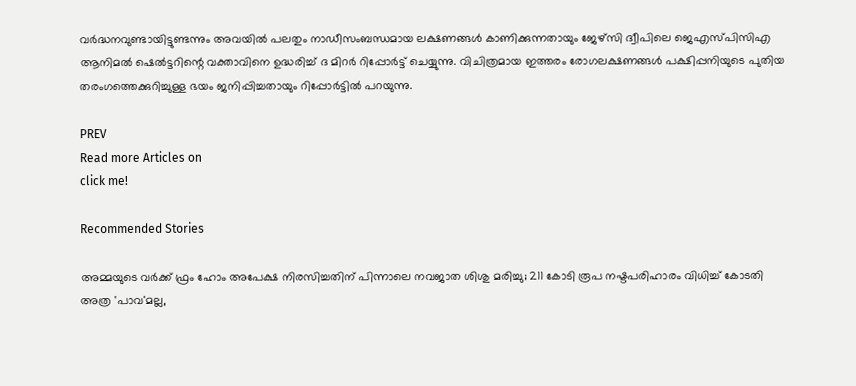വര്‍ദ്ധനവുണ്ടായിട്ടുണ്ടന്നും അവയില്‍ പലതും നാഡീസംബന്ധമായ ലക്ഷണങ്ങള്‍ കാണിക്കുന്നതായും ജേഴ്സി ദ്വീപിലെ ജെഎസ്പിസിഎ ആനിമല്‍ ഷെല്‍ട്ടറിന്റെ വക്താവിനെ ഉദ്ധരിച്ച് ദ മിറര്‍ റിപ്പോര്‍ട്ട് ചെയ്യുന്നു. വിചിത്രമായ ഇത്തരം രോഗലക്ഷണങ്ങള്‍ പക്ഷിപ്പനിയുടെ പുതിയ തരംഗത്തെക്കുറിച്ചുള്ള ഭയം ജനിപ്പിച്ചതായും റിപ്പോര്‍ട്ടില്‍ പറയുന്നു.

PREV
Read more Articles on
click me!

Recommended Stories

അമ്മയുടെ വർക്ക് ഫ്രം ഹോം അപേക്ഷ നിരസിച്ചതിന് പിന്നാലെ നവജാത ശിശു മരിച്ചു; 211 കോടി രൂപ നഷ്ടപരിഹാരം വിധിച്ച് കോടതി
അത്ര 'പാവ'മല്ല,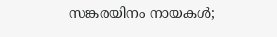സങ്കരയിനം നായകൾ;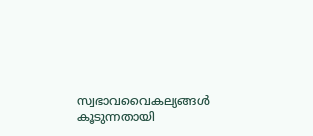സ്വഭാവവൈകല്യങ്ങൾ കൂടുന്നതായി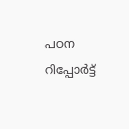പഠന റിപ്പോർട്ട്